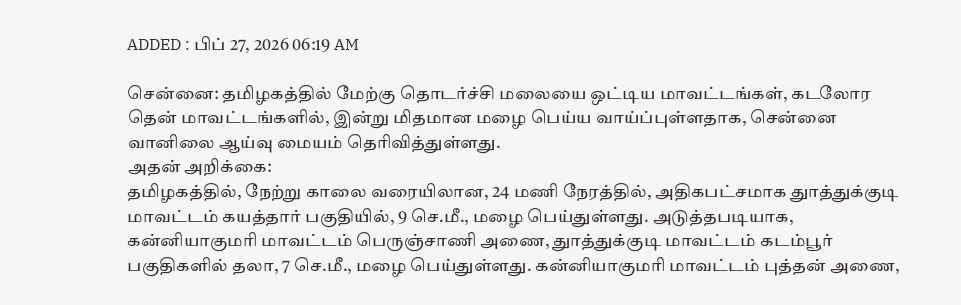ADDED : பிப் 27, 2026 06:19 AM

சென்னை: தமிழகத்தில் மேற்கு தொடர்ச்சி மலையை ஒட்டிய மாவட்டங்கள், கடலோர தென் மாவட்டங்களில், இன்று மிதமான மழை பெய்ய வாய்ப்புள்ளதாக, சென்னை வானிலை ஆய்வு மையம் தெரிவித்துள்ளது.
அதன் அறிக்கை:
தமிழகத்தில், நேற்று காலை வரையிலான, 24 மணி நேரத்தில், அதிகபட்சமாக துாத்துக்குடி மாவட்டம் கயத்தார் பகுதியில், 9 செ.மீ., மழை பெய்துள்ளது. அடுத்தபடியாக, கன்னியாகுமரி மாவட்டம் பெருஞ்சாணி அணை, துாத்துக்குடி மாவட்டம் கடம்பூர் பகுதிகளில் தலா, 7 செ.மீ., மழை பெய்துள்ளது. கன்னியாகுமரி மாவட்டம் புத்தன் அணை,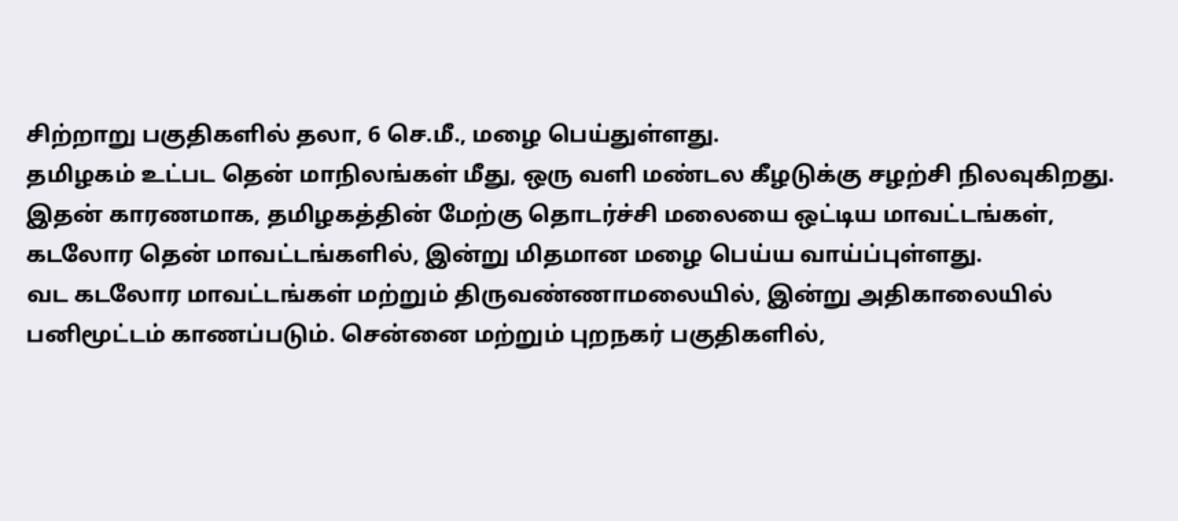சிற்றாறு பகுதிகளில் தலா, 6 செ.மீ., மழை பெய்துள்ளது.
தமிழகம் உட்பட தென் மாநிலங்கள் மீது, ஒரு வளி மண்டல கீழடுக்கு சழற்சி நிலவுகிறது. இதன் காரணமாக, தமிழகத்தின் மேற்கு தொடர்ச்சி மலையை ஒட்டிய மாவட்டங்கள், கடலோர தென் மாவட்டங்களில், இன்று மிதமான மழை பெய்ய வாய்ப்புள்ளது.
வட கடலோர மாவட்டங்கள் மற்றும் திருவண்ணாமலையில், இன்று அதிகாலையில் பனிமூட்டம் காணப்படும். சென்னை மற்றும் புறநகர் பகுதிகளில்,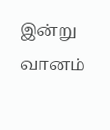இன்று வானம்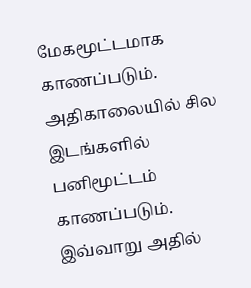மேகமூட்டமாக காணப்படும். அதிகாலையில் சில இடங்களில் பனிமூட்டம் காணப்படும். இவ்வாறு அதில்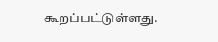கூறப்பட்டுள்ளது.